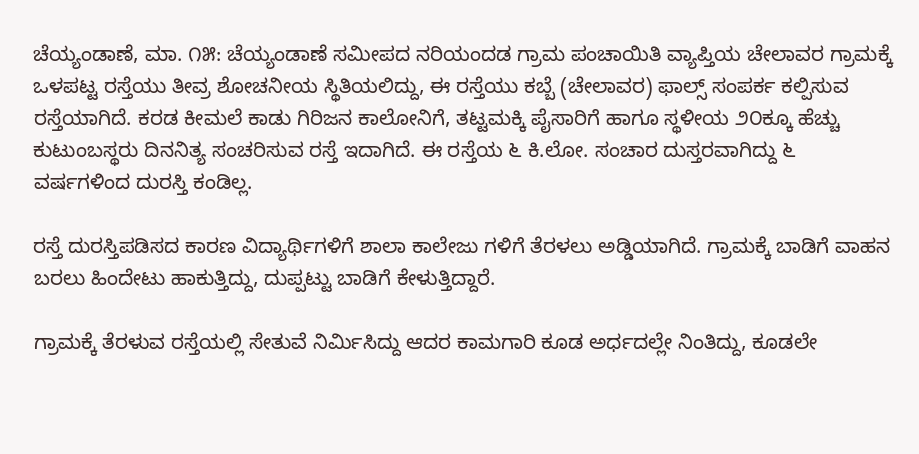ಚೆಯ್ಯಂಡಾಣೆ, ಮಾ. ೧೫: ಚೆಯ್ಯಂಡಾಣೆ ಸಮೀಪದ ನರಿಯಂದಡ ಗ್ರಾಮ ಪಂಚಾಯಿತಿ ವ್ಯಾಪ್ತಿಯ ಚೇಲಾವರ ಗ್ರಾಮಕ್ಕೆ ಒಳಪಟ್ಟ ರಸ್ತೆಯು ತೀವ್ರ ಶೋಚನೀಯ ಸ್ಥಿತಿಯಲಿದ್ದು, ಈ ರಸ್ತೆಯು ಕಬ್ಬೆ (ಚೇಲಾವರ) ಫಾಲ್ಸ್ ಸಂಪರ್ಕ ಕಲ್ಪಿಸುವ ರಸ್ತೆಯಾಗಿದೆ. ಕರಡ ಕೀಮಲೆ ಕಾಡು ಗಿರಿಜನ ಕಾಲೋನಿಗೆ, ತಟ್ಟಮಕ್ಕಿ ಪೈಸಾರಿಗೆ ಹಾಗೂ ಸ್ಥಳೀಯ ೨೦ಕ್ಕೂ ಹೆಚ್ಚು ಕುಟುಂಬಸ್ಥರು ದಿನನಿತ್ಯ ಸಂಚರಿಸುವ ರಸ್ತೆ ಇದಾಗಿದೆ. ಈ ರಸ್ತೆಯ ೬ ಕಿ.ಲೋ. ಸಂಚಾರ ದುಸ್ತರವಾಗಿದ್ದು ೬ ವರ್ಷಗಳಿಂದ ದುರಸ್ತಿ ಕಂಡಿಲ್ಲ.

ರಸ್ತೆ ದುರಸ್ತಿಪಡಿಸದ ಕಾರಣ ವಿದ್ಯಾರ್ಥಿಗಳಿಗೆ ಶಾಲಾ ಕಾಲೇಜು ಗಳಿಗೆ ತೆರಳಲು ಅಡ್ಡಿಯಾಗಿದೆ. ಗ್ರಾಮಕ್ಕೆ ಬಾಡಿಗೆ ವಾಹನ ಬರಲು ಹಿಂದೇಟು ಹಾಕುತ್ತಿದ್ದು, ದುಪ್ಪಟ್ಟು ಬಾಡಿಗೆ ಕೇಳುತ್ತಿದ್ದಾರೆ.

ಗ್ರಾಮಕ್ಕೆ ತೆರಳುವ ರಸ್ತೆಯಲ್ಲಿ ಸೇತುವೆ ನಿರ್ಮಿಸಿದ್ದು ಆದರ ಕಾಮಗಾರಿ ಕೂಡ ಅರ್ಧದಲ್ಲೇ ನಿಂತಿದ್ದು, ಕೂಡಲೇ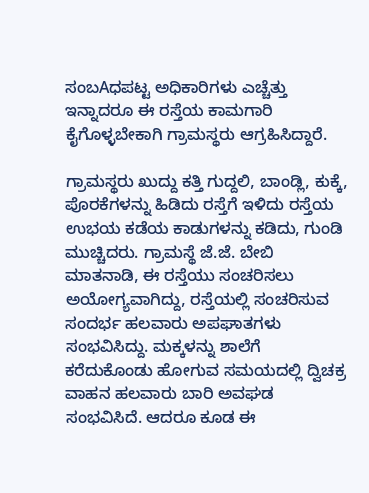ಸಂಬAಧಪಟ್ಟ ಅಧಿಕಾರಿಗಳು ಎಚ್ಚೆತ್ತು ಇನ್ನಾದರೂ ಈ ರಸ್ತೆಯ ಕಾಮಗಾರಿ ಕೈಗೊಳ್ಳಬೇಕಾಗಿ ಗ್ರಾಮಸ್ಥರು ಆಗ್ರಹಿಸಿದ್ದಾರೆ.

ಗ್ರಾಮಸ್ಥರು ಖುದ್ದು ಕತ್ತಿ ಗುದ್ದಲಿ, ಬಾಂಡ್ಲಿ, ಕುಕ್ಕೆ, ಪೊರಕೆಗಳನ್ನು ಹಿಡಿದು ರಸ್ತೆಗೆ ಇಳಿದು ರಸ್ತೆಯ ಉಭಯ ಕಡೆಯ ಕಾಡುಗಳನ್ನು ಕಡಿದು, ಗುಂಡಿ ಮುಚ್ಚಿದರು. ಗ್ರಾಮಸ್ಥೆ ಜೆ.ಜೆ. ಬೇಬಿ ಮಾತನಾಡಿ, ಈ ರಸ್ತೆಯು ಸಂಚರಿಸಲು ಅಯೋಗ್ಯವಾಗಿದ್ದು, ರಸ್ತೆಯಲ್ಲಿ ಸಂಚರಿಸುವ ಸಂದರ್ಭ ಹಲವಾರು ಅಪಘಾತಗಳು ಸಂಭವಿಸಿದ್ದು. ಮಕ್ಕಳನ್ನು ಶಾಲೆಗೆ ಕರೆದುಕೊಂಡು ಹೋಗುವ ಸಮಯದಲ್ಲಿ ದ್ವಿಚಕ್ರ ವಾಹನ ಹಲವಾರು ಬಾರಿ ಅವಘಡ ಸಂಭವಿಸಿದೆ. ಆದರೂ ಕೂಡ ಈ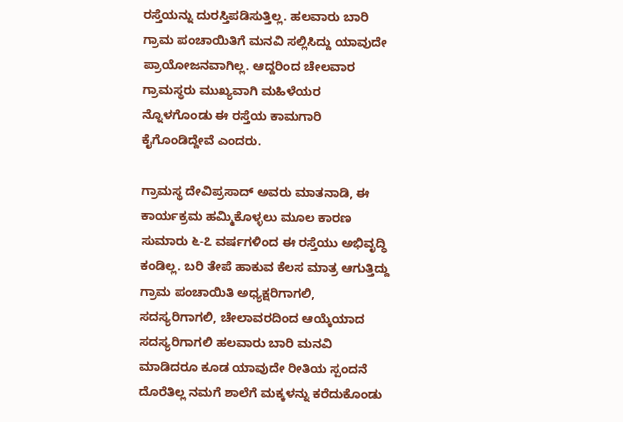ರಸ್ತೆಯನ್ನು ದುರಸ್ತಿಪಡಿಸುತ್ತಿಲ್ಲ. ಹಲವಾರು ಬಾರಿ ಗ್ರಾಮ ಪಂಚಾಯಿತಿಗೆ ಮನವಿ ಸಲ್ಲಿಸಿದ್ದು ಯಾವುದೇ ಪ್ರಾಯೋಜನವಾಗಿಲ್ಲ. ಆದ್ದರಿಂದ ಚೇಲವಾರ ಗ್ರಾಮಸ್ಥರು ಮುಖ್ಯವಾಗಿ ಮಹಿಳೆಯರ ನ್ನೊಳಗೊಂಡು ಈ ರಸ್ತೆಯ ಕಾಮಗಾರಿ ಕೈಗೊಂಡಿದ್ದೇವೆ ಎಂದರು.

ಗ್ರಾಮಸ್ಥ ದೇವಿಪ್ರಸಾದ್ ಅವರು ಮಾತನಾಡಿ, ಈ ಕಾರ್ಯಕ್ರಮ ಹಮ್ಮಿಕೊಳ್ಳಲು ಮೂಲ ಕಾರಣ ಸುಮಾರು ೬-೭ ವರ್ಷಗಳಿಂದ ಈ ರಸ್ತೆಯು ಅಭಿವೃದ್ಧಿ ಕಂಡಿಲ್ಲ. ಬರಿ ತೇಪೆ ಹಾಕುವ ಕೆಲಸ ಮಾತ್ರ ಆಗುತ್ತಿದ್ದು ಗ್ರಾಮ ಪಂಚಾಯಿತಿ ಅಧ್ಯಕ್ಷರಿಗಾಗಲಿ, ಸದಸ್ಯರಿಗಾಗಲಿ, ಚೇಲಾವರದಿಂದ ಆಯ್ಕೆಯಾದ ಸದಸ್ಯರಿಗಾಗಲಿ ಹಲವಾರು ಬಾರಿ ಮನವಿ ಮಾಡಿದರೂ ಕೂಡ ಯಾವುದೇ ರೀತಿಯ ಸ್ಪಂದನೆ ದೊರೆತಿಲ್ಲ ನಮಗೆ ಶಾಲೆಗೆ ಮಕ್ಕಳನ್ನು ಕರೆದುಕೊಂಡು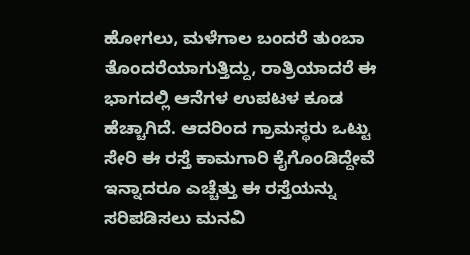ಹೋಗಲು, ಮಳೆಗಾಲ ಬಂದರೆ ತುಂಬಾ ತೊಂದರೆಯಾಗುತ್ತಿದ್ದು, ರಾತ್ರಿಯಾದರೆ ಈ ಭಾಗದಲ್ಲಿ ಆನೆಗಳ ಉಪಟಳ ಕೂಡ ಹೆಚ್ಚಾಗಿದೆ. ಆದರಿಂದ ಗ್ರಾಮಸ್ಥರು ಒಟ್ಟು ಸೇರಿ ಈ ರಸ್ತೆ ಕಾಮಗಾರಿ ಕೈಗೊಂಡಿದ್ದೇವೆ ಇನ್ನಾದರೂ ಎಚ್ಚೆತ್ತು ಈ ರಸ್ತೆಯನ್ನು ಸರಿಪಡಿಸಲು ಮನವಿ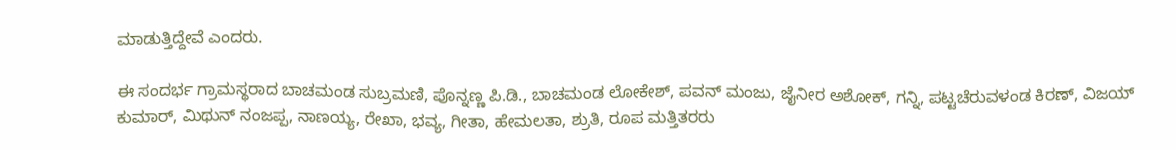ಮಾಡುತ್ತಿದ್ದೇವೆ ಎಂದರು.

ಈ ಸಂದರ್ಭ ಗ್ರಾಮಸ್ಥರಾದ ಬಾಚಮಂಡ ಸುಬ್ರಮಣಿ, ಪೊನ್ನಣ್ಣ ಪಿ.ಡಿ., ಬಾಚಮಂಡ ಲೋಕೇಶ್, ಪವನ್ ಮಂಜು, ಜೈನೀರ ಅಶೋಕ್, ಗನ್ನಿ, ಪಟ್ಟಚೆರುವಳಂಡ ಕಿರಣ್, ವಿಜಯ್ ಕುಮಾರ್, ಮಿಥುನ್ ನಂಜಪ್ಪ, ನಾಣಯ್ಯ, ರೇಖಾ, ಭವ್ಯ, ಗೀತಾ, ಹೇಮಲತಾ, ಶ್ರುತಿ, ರೂಪ ಮತ್ತಿತರರು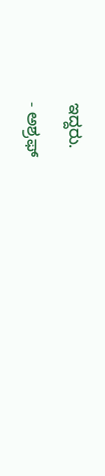ಇದ್ದರು.

- ಅಶ್ರಫ್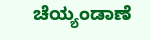ಚೆಯ್ಯಂಡಾಣೆ